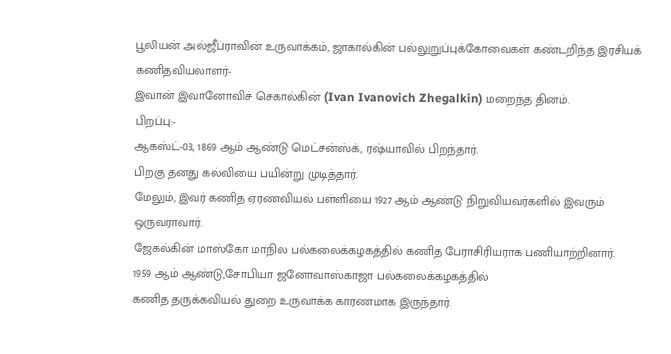பூலியன் அல்ஜீப்ராவின் உருவாக்கம், ஜாகால்கின் பல்லுறுப்புக்கோவைகள் கண்டறிந்த இரசியக் கணிதவியலாளர்-
இவான் இவானோவிச் செகால்கின் (Ivan Ivanovich Zhegalkin) மறைந்த தினம்.
பிறப்பு:-
ஆகஸ்ட்-03, 1869 ஆம் ஆண்டு மெட்சன்ஸ்க், ரஷ்யாவில் பிறந்தார்.
பிறகு தனது கல்வியை பயின்று முடித்தார்.
மேலும், இவர் கணித ஏரணவியல் பள்ளியை 1927 ஆம் ஆண்டு நிறுவியவர்களில் இவரும் ஒருவராவார்.
ஜேகல்கின் மாஸ்கோ மாநில பல்கலைக்கழகத்தில் கணித பேராசிரியராக பணியாற்றினார்.
1959 ஆம் ஆண்டு,சோபியா ஜனோவாஸ்காஜா பல்கலைக்கழகத்தில்
கணித தருக்கவியல் துறை உருவாக்க காரணமாக இருந்தார்.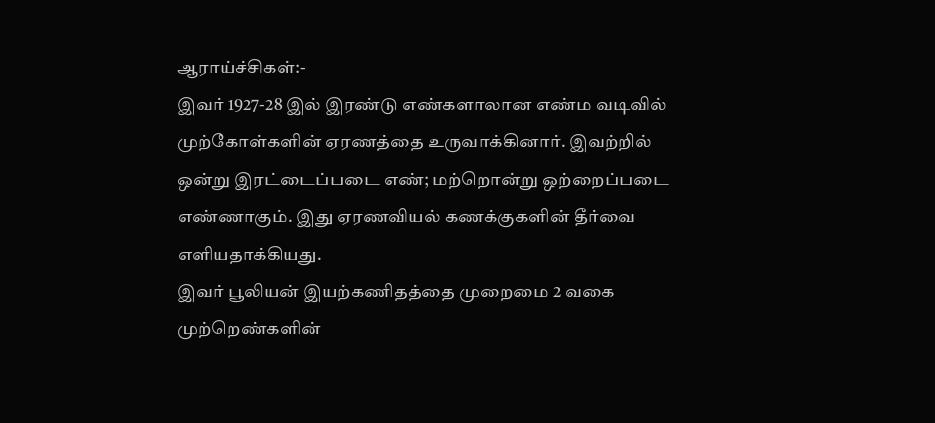ஆராய்ச்சிகள்:-
இவர் 1927-28 இல் இரண்டு எண்களாலான எண்ம வடிவில் முற்கோள்களின் ஏரணத்தை உருவாக்கினார். இவற்றில் ஒன்று இரட்டைப்படை எண்; மற்றொன்று ஒற்றைப்படை எண்ணாகும். இது ஏரணவியல் கணக்குகளின் தீர்வை எளியதாக்கியது.
இவர் பூலியன் இயற்கணிதத்தை முறைமை 2 வகை முற்றெண்களின்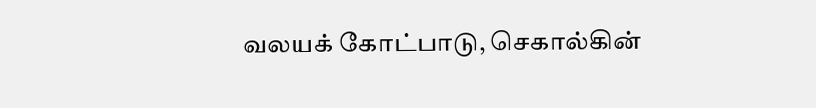வலயக் கோட்பாடு, செகால்கின்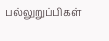பல்லுறுப்பிகள்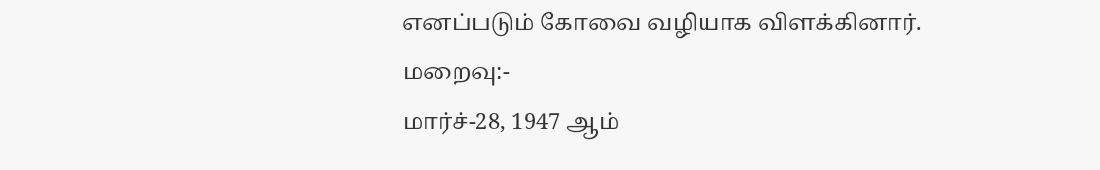எனப்படும் கோவை வழியாக விளக்கினார்.
மறைவு:-
மார்ச்-28, 1947 ஆம்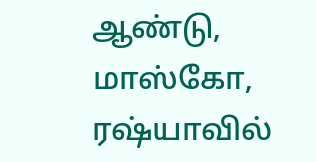ஆண்டு, மாஸ்கோ, ரஷ்யாவில்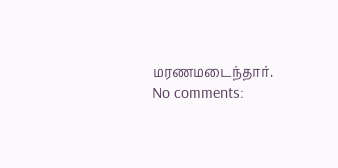மரணமடைந்தார்.
No comments: